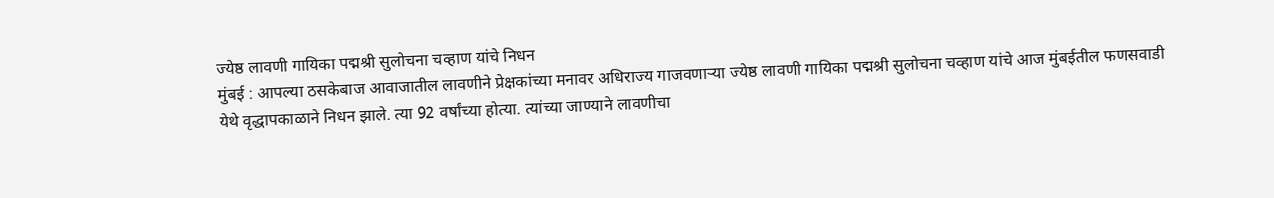ज्येष्ठ लावणी गायिका पद्मश्री सुलोचना चव्हाण यांचे निधन
मुंबई : आपल्या ठसकेबाज आवाजातील लावणीने प्रेक्षकांच्या मनावर अधिराज्य गाजवणाऱ्या ज्येष्ठ लावणी गायिका पद्मश्री सुलोचना चव्हाण यांचे आज मुंबईतील फणसवाडी येथे वृद्धापकाळाने निधन झाले. त्या 92 वर्षांच्या होत्या. त्यांच्या जाण्याने लावणीचा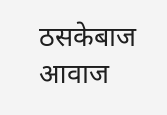ठसकेबाज आवाज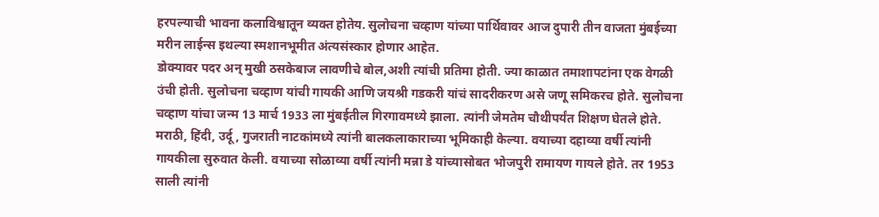हरपल्याची भावना कलाविश्वातून व्यक्त होतेय. सुलोचना चव्हाण यांच्या पार्थिवावर आज दुपारी तीन वाजता मुंबईच्या मरीन लाईन्स इथल्या स्मशानभूमीत अंत्यसंस्कार होणार आहेत.
डोक्यावर पदर अन् मुखी ठसकेबाज लावणीचे बोल,अशी त्यांची प्रतिमा होती. ज्या काळात तमाशापटांना एक वेगळी उंची होती. सुलोचना चव्हाण यांची गायकी आणि जयश्री गडकरी यांचं सादरीकरण असे जणू समिकरच होते. सुलोचना चव्हाण यांचा जन्म 13 मार्च 1933 ला मुंबईतील गिरगावमध्ये झाला. त्यांनी जेमतेम चौथीपर्यंत शिक्षण घेतले होते. मराठी, हिंदी, उर्दू, गुजराती नाटकांमध्ये त्यांनी बालकलाकाराच्या भूमिकाही केल्या. वयाच्या दहाव्या वर्षी त्यांनी गायकीला सुरुवात केली. वयाच्या सोळाव्या वर्षी त्यांनी मन्ना डे यांच्यासोबत भोजपुरी रामायण गायले होते. तर 1953 साली त्यांनी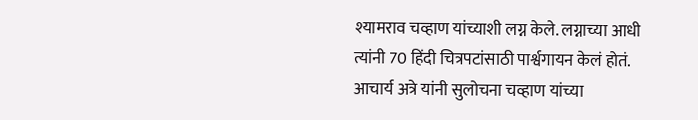श्यामराव चव्हाण यांच्याशी लग्न केले. लग्नाच्या आधी त्यांनी 70 हिंदी चित्रपटांसाठी पार्श्वगायन केलं होतं. आचार्य अत्रे यांनी सुलोचना चव्हाण यांच्या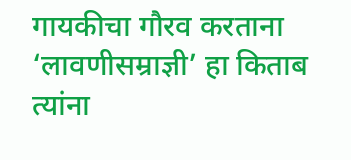गायकीचा गौरव करताना ‘लावणीसम्राज्ञी’ हा किताब त्यांना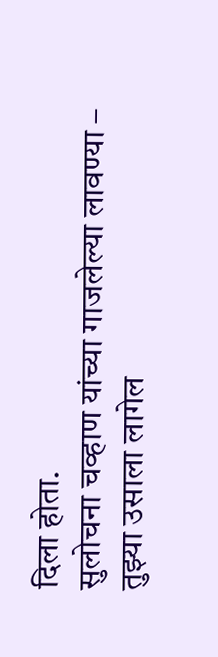दिला होता.
सुलोचना चव्हाण यांच्या गाजलेल्या लावण्या –
तुझ्या उसाला लागेल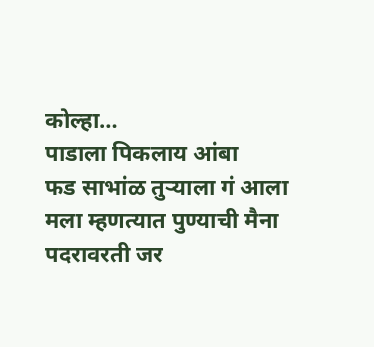कोल्हा…
पाडाला पिकलाय आंबा
फड साभांळ तुऱ्याला गं आला
मला म्हणत्यात पुण्याची मैना
पदरावरती जर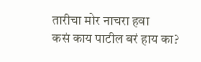तारीचा मोर नाचरा हवा
कसं काय पाटील बरं हाय का?